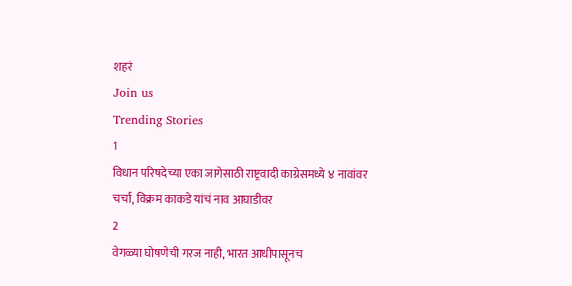शहरं
Join us
Trending Stories
1
विधान परिषदेच्या एका जागेसाठी राष्ट्रवादी काग्रेसमध्ये ४ नावांवर चर्चा, विक्रम काकडे यांचं नाव आघाडीवर
2
वेगळ्या घोषणेची गरज नाही, भारत आधीपासूनच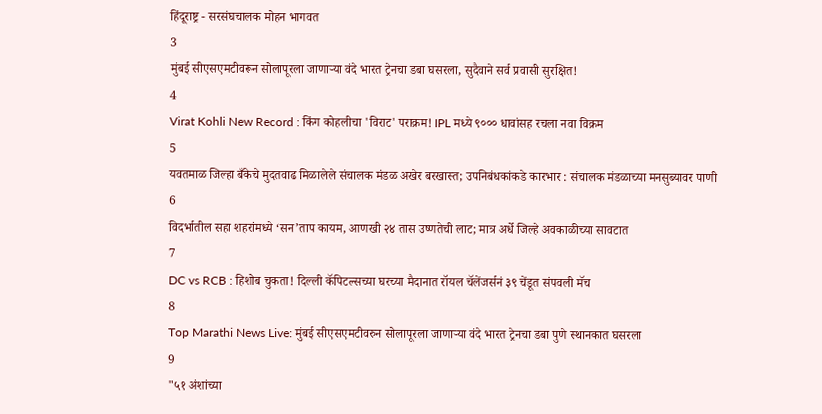हिंदूराष्ट्र - सरसंघचालक मोहन भागवत
3
मुंबई सीएसएमटीवरून सोलापूरला जाणाऱ्या वंदे भारत ट्रेनचा डबा घसरला, सुदैवाने सर्व प्रवासी सुरक्षित!
4
Virat Kohli New Record : किंग कोहलीचा 'विराट' पराक्रम! IPL मध्ये ९००० धावांसह रचला नवा विक्रम
5
यवतमाळ जिल्हा बँकेचे मुदतवाढ मिळालेले संचालक मंडळ अखेर बरखास्त; उपनिबंधकांकडे कारभार : संचालक मंडळाच्या मनसुब्यावर पाणी
6
विदर्भातील सहा शहरांमध्ये ‘सन’ताप कायम, आणखी २४ तास उष्णतेची लाट; मात्र अर्धे जिल्हे अवकाळीच्या सावटात
7
DC vs RCB : हिशोब चुकता! दिल्ली कॅपिटल्सच्या घरच्या मैदानात रॉयल चॅलेंजर्सनं ३९ चेंडूत संपवली मॅच
8
Top Marathi News Live: मुंबई सीएसएमटीवरुन सोलापूरला जाणाऱ्या वंदे भारत ट्रेनचा डबा पुणे स्थानकात घसरला
9
"५१ अंशांच्या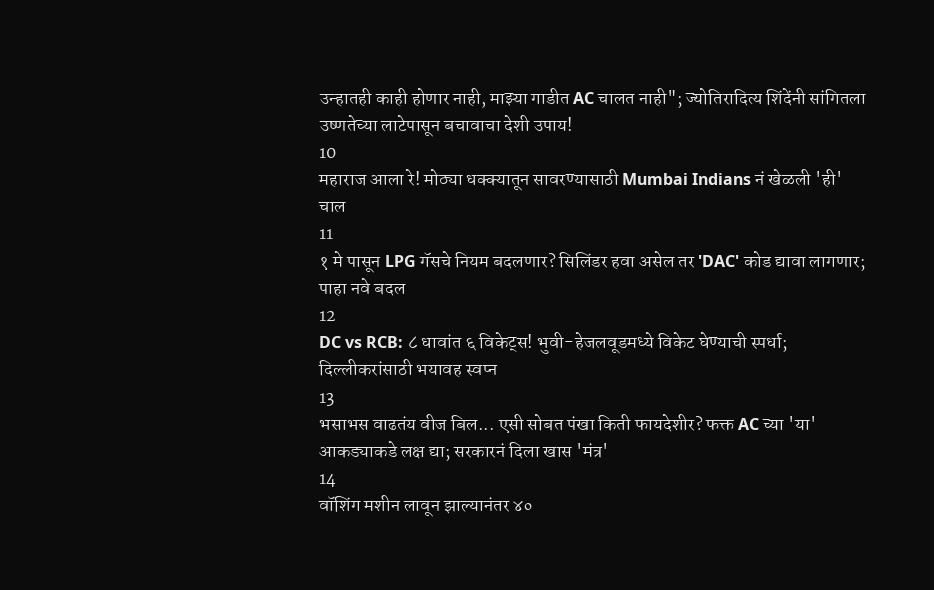उन्हातही काही होणार नाही, माझ्या गाडीत AC चालत नाही"; ज्योतिरादित्य शिंदेंनी सांगितला उष्णतेच्या लाटेपासून बचावाचा देशी उपाय!
10
महाराज आला रे! मोठ्या धक्क्यातून सावरण्यासाठी Mumbai Indians नं खेळली 'ही' चाल
11
१ मे पासून LPG गॅसचे नियम बदलणार? सिलिंडर हवा असेल तर 'DAC' कोड द्यावा लागणार; पाहा नवे बदल
12
DC vs RCB: ८ धावांत ६ विकेट्स! भुवी-हेजलवूडमध्ये विकेट घेण्याची स्पर्धा; दिल्लीकरांसाठी भयावह स्वप्न
13
भसाभस वाढतंय वीज बिल... एसी सोबत पंखा किती फायदेशीर? फक्त AC च्या 'या' आकड्याकडे लक्ष द्या; सरकारनं दिला खास 'मंत्र'
14
वॉशिंग मशीन लावून झाल्यानंतर ४०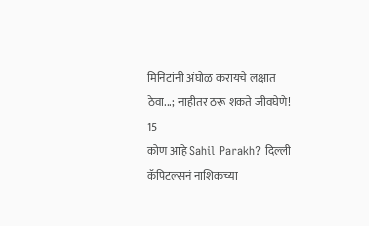मिनिटांनी अंघोळ करायचे लक्षात ठेवा...; नाहीतर ठरू शकते जीवघेणे!
15
कोण आहे Sahil Parakh? दिल्ली कॅपिटल्सनं नाशिकच्या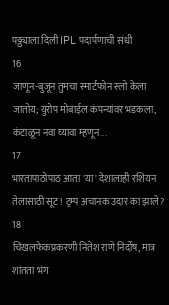पठ्ठ्याला दिली IPL पदार्पणाची संधी
16
जाणून-बुजून तुमचा स्मार्टफोन स्लो केला जातोय; युरोप मोबाईल कंपन्यांवर भडकला, कंटाळून नवा घ्यावा म्हणून...
17
भारतापाठोपाठ आता 'या' देशालाही रशियन तेलासाठी सूट! ट्रम्प अचानक उदार का झाले?
18
चिखलफेकप्रकरणी नितेश राणे निर्दोष, मात्र शांतता भंग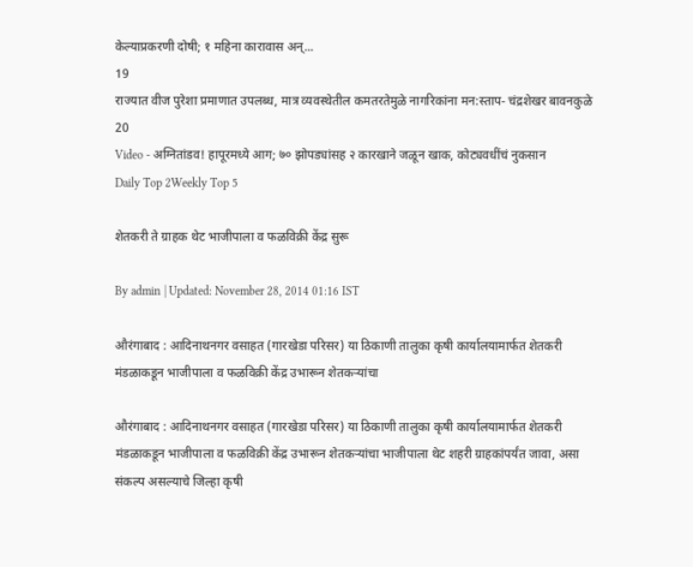केल्याप्रकरणी दोषी; १ महिना कारावास अन्...
19
राज्यात वीज पुरेशा प्रमाणात उपलब्ध, मात्र व्यवस्थेतील कमतरतेमुळे नागरिकांना मन:स्ताप- चंद्रशेखर बावनकुळे
20
Video - अग्नितांडव! हापूरमध्ये आग; ७० झोपड्यांसह २ कारखाने जळून खाक, कोट्यवधींचं नुकसान
Daily Top 2Weekly Top 5

शेतकरी ते ग्राहक थेट भाजीपाला व फळविक्री केंद्र सुरू

By admin | Updated: November 28, 2014 01:16 IST

औरंगाबाद : आदिनाथनगर वसाहत (गारखेडा परिसर) या ठिकाणी तालुका कृषी कार्यालयामार्फत शेतकरी मंडळाकडून भाजीपाला व फळविक्री केंद्र उभारून शेतकऱ्यांचा

औरंगाबाद : आदिनाथनगर वसाहत (गारखेडा परिसर) या ठिकाणी तालुका कृषी कार्यालयामार्फत शेतकरी मंडळाकडून भाजीपाला व फळविक्री केंद्र उभारून शेतकऱ्यांचा भाजीपाला थेट शहरी ग्राहकांपर्यंत जावा, असा संकल्प असल्याचे जिल्हा कृषी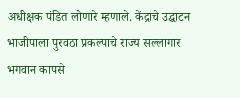अधीक्षक पंडित लोणारे म्हणाले. केंद्राचे उद्घाटन भाजीपाला पुरवठा प्रकल्पाचे राज्य सल्लागार भगवान कापसे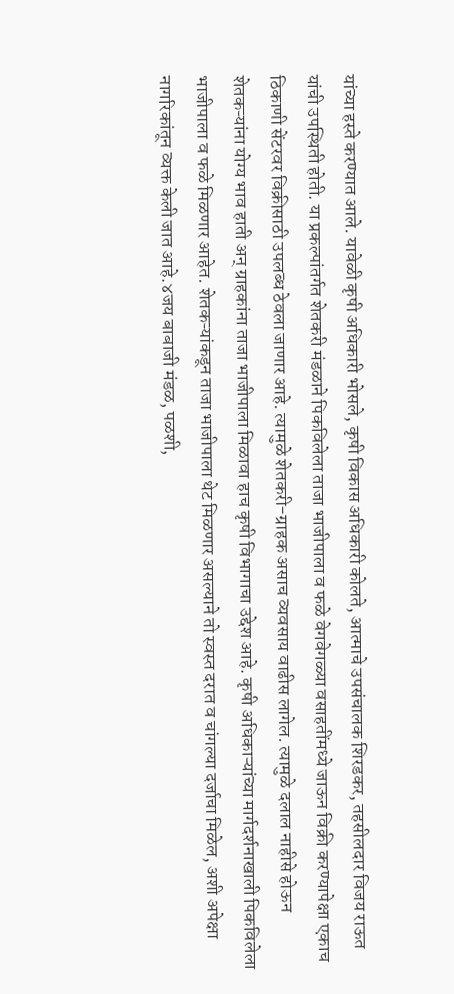यांच्या हस्ते करण्यात आले. यावेळी कृषी अधिकारी भोसले, कृषी विकास अधिकारी कोलते, आत्माचे उपसंचालक शिरडकर, तहसीलदार विजय राऊत यांची उपस्थिती होती. या प्रकल्पांतर्गत शेतकरी मंडळाने पिकविलेला ताजा भाजीपाला व फळे वेगवेगळ्या वसाहतींमध्ये जाऊन विक्री करण्यापेक्षा एकाच ठिकाणी सेंटरवर विक्रीसाठी उपलब्ध ठेवला जाणार आहे. त्यामुळे शेतकरी-ग्राहक असाच व्यवसाय वाढीस लागेल. त्यामुळे दलाल नाहीसे होऊन शेतकऱ्यांना योग्य भाव हाती अन् ग्राहकांना ताजा भाजीपाला मिळावा हाच कृषी विभागाचा उद्देश आहे. कृषी अधिकाऱ्यांच्या मार्गदर्शनाखाली पिकविलेला भाजीपाला व फळे मिळणार आहेत. शेतकऱ्यांकडून ताजा भाजीपाला थेट मिळणार असल्याने तो स्वस्त दरात व चांगल्या दर्जाचा मिळेल, अशी अपेक्षा नागरिकांतून व्यक्त केली जात आहे.४जय बाबाजी मंडळ, पळशी,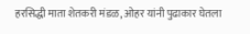हरसिद्धी माता शेतकरी मंडळ, ओहर यांनी पुढाकार घेतला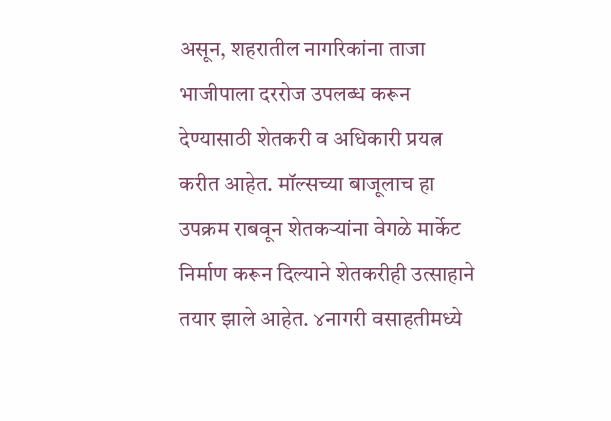असून, शहरातील नागरिकांना ताजा भाजीपाला दररोज उपलब्ध करून देण्यासाठी शेतकरी व अधिकारी प्रयत्न करीत आहेत. मॉल्सच्या बाजूलाच हा उपक्रम राबवून शेतकऱ्यांना वेगळे मार्केट निर्माण करून दिल्याने शेतकरीही उत्साहाने तयार झाले आहेत. ४नागरी वसाहतीमध्ये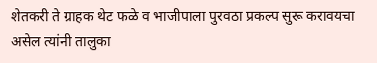शेतकरी ते ग्राहक थेट फळे व भाजीपाला पुरवठा प्रकल्प सुरू करावयचा असेल त्यांनी तालुका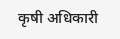कृषी अधिकारी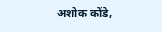अशोक कोंडे,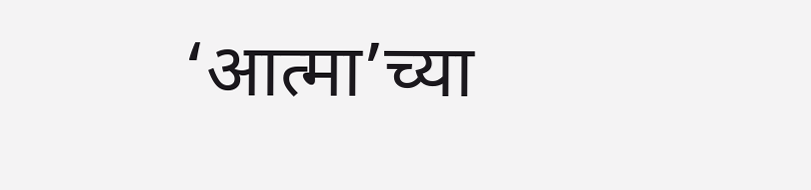‘आत्मा’च्या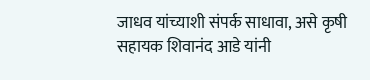जाधव यांच्याशी संपर्क साधावा, असे कृषी सहायक शिवानंद आडे यांनी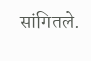सांगितले.